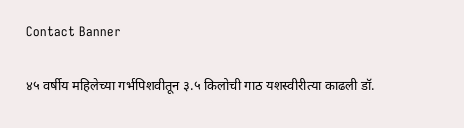Contact Banner

४५ वर्षीय महिलेच्या गर्भपिशवीतून ३.५ किलोची गाठ यशस्वीरीत्या काढली डॉ.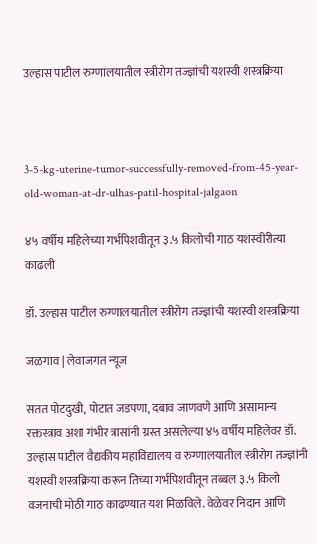उल्हास पाटील रुग्णालयातील स्त्रीरोग तज्ज्ञांची यशस्वी शस्त्रक्रिया



3-5-kg-uterine-tumor-successfully-removed-from-45-year-old-woman-at-dr-ulhas-patil-hospital-jalgaon

४५ वर्षीय महिलेच्या गर्भपिशवीतून ३.५ किलोची गाठ यशस्वीरीत्या काढली

डॉ. उल्हास पाटील रुग्णालयातील स्त्रीरोग तज्ज्ञांची यशस्वी शस्त्रक्रिया

जळगाव | लेवाजगत न्यूज

सतत पोटदुखी, पोटात जडपणा, दबाव जाणवणे आणि असामान्य रक्तस्त्राव अशा गंभीर त्रासांनी ग्रस्त असलेल्या ४५ वर्षीय महिलेवर डॉ. उल्हास पाटील वैद्यकीय महाविद्यालय व रुग्णालयातील स्त्रीरोग तज्ज्ञांनी यशस्वी शस्त्रक्रिया करून तिच्या गर्भपिशवीतून तब्बल ३.५ किलो वजनाची मोठी गाठ काढण्यात यश मिळविले. वेळेवर निदान आणि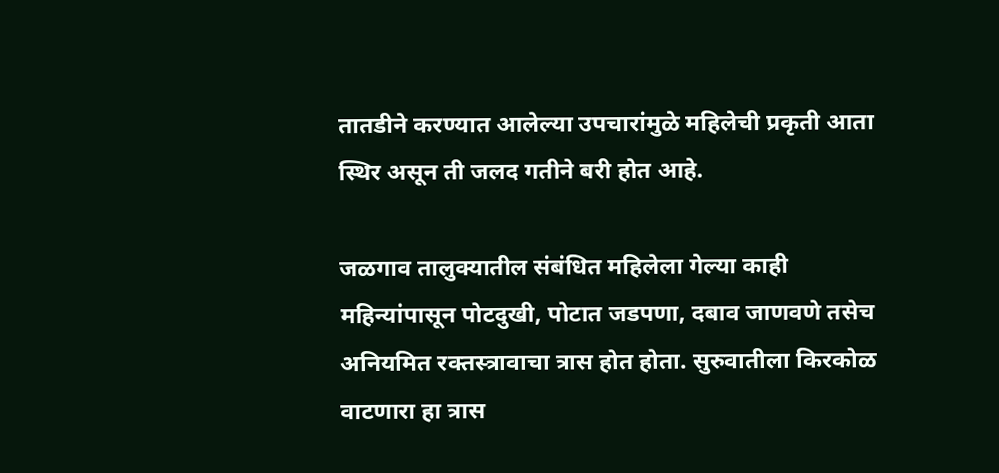तातडीने करण्यात आलेल्या उपचारांमुळे महिलेची प्रकृती आता स्थिर असून ती जलद गतीने बरी होत आहे.

जळगाव तालुक्यातील संबंधित महिलेला गेल्या काही महिन्यांपासून पोटदुखी, पोटात जडपणा, दबाव जाणवणे तसेच अनियमित रक्तस्त्रावाचा त्रास होत होता. सुरुवातीला किरकोळ वाटणारा हा त्रास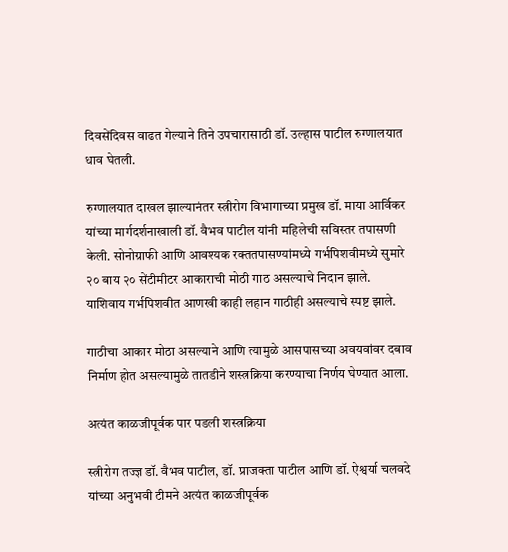दिवसेंदिवस वाढत गेल्याने तिने उपचारासाठी डॉ. उल्हास पाटील रुग्णालयात धाव घेतली.

रुग्णालयात दाखल झाल्यानंतर स्त्रीरोग विभागाच्या प्रमुख डॉ. माया आर्विकर यांच्या मार्गदर्शनाखाली डॉ. वैभव पाटील यांनी महिलेची सविस्तर तपासणी केली. सोनोग्राफी आणि आवश्यक रक्ततपासण्यांमध्ये गर्भपिशवीमध्ये सुमारे २० बाय २० सेंटीमीटर आकाराची मोठी गाठ असल्याचे निदान झाले. याशिवाय गर्भपिशवीत आणखी काही लहान गाठीही असल्याचे स्पष्ट झाले.

गाठीचा आकार मोठा असल्याने आणि त्यामुळे आसपासच्या अवयवांवर दबाव निर्माण होत असल्यामुळे तातडीने शस्त्रक्रिया करण्याचा निर्णय घेण्यात आला.

अत्यंत काळजीपूर्वक पार पडली शस्त्रक्रिया

स्त्रीरोग तज्ज्ञ डॉ. वैभव पाटील, डॉ. प्राजक्ता पाटील आणि डॉ. ऐश्वर्या चलवदे यांच्या अनुभवी टीमने अत्यंत काळजीपूर्वक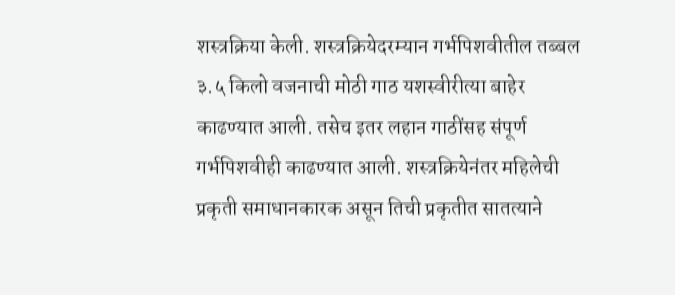शस्त्रक्रिया केली. शस्त्रक्रियेदरम्यान गर्भपिशवीतील तब्बल ३.५ किलो वजनाची मोठी गाठ यशस्वीरीत्या बाहेर काढण्यात आली. तसेच इतर लहान गाठींसह संपूर्ण गर्भपिशवीही काढण्यात आली. शस्त्रक्रियेनंतर महिलेची प्रकृती समाधानकारक असून तिची प्रकृतीत सातत्याने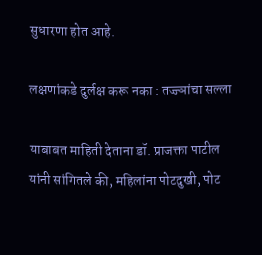सुधारणा होत आहे.

लक्षणांकडे दुर्लक्ष करू नका : तज्ज्ञांचा सल्ला

याबाबत माहिती देताना डॉ. प्राजक्ता पाटील यांनी सांगितले की, महिलांना पोटदुखी, पोट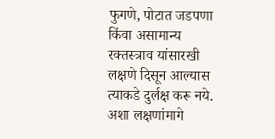फुगणे, पोटात जडपणा किंवा असामान्य रक्तस्त्राव यांसारखी लक्षणे दिसून आल्यास त्याकडे दुर्लक्ष करू नये. अशा लक्षणांमागे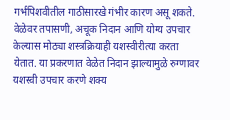गर्भपिशवीतील गाठीसारखे गंभीर कारण असू शकते. वेळेवर तपासणी, अचूक निदान आणि योग्य उपचार केल्यास मोठ्या शस्त्रक्रियाही यशस्वीरीत्या करता येतात. या प्रकरणात वेळेत निदान झाल्यामुळे रुग्णावर यशस्वी उपचार करणे शक्य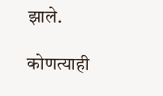झाले.

कोणत्याही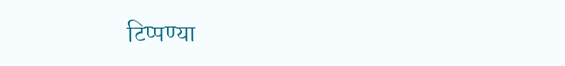टिप्पण्‍या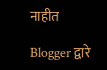नाहीत

Blogger द्वारे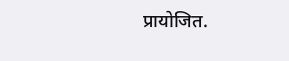प्रायोजित.